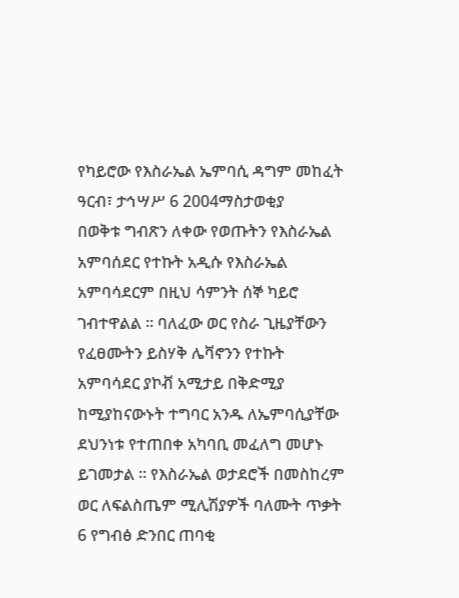የካይሮው የእስራኤል ኤምባሲ ዳግም መከፈት
ዓርብ፣ ታኅሣሥ 6 2004ማስታወቂያ
በወቅቱ ግብጽን ለቀው የወጡትን የእስራኤል አምባሰደር የተኩት አዲሱ የእስራኤል አምባሳደርም በዚህ ሳምንት ሰኞ ካይሮ ገብተዋልል ። ባለፈው ወር የስራ ጊዜያቸውን የፈፀሙትን ይስሃቅ ሌቫኖንን የተኩት አምባሳደር ያኮቭ አሚታይ በቅድሚያ ከሚያከናውኑት ተግባር አንዱ ለኤምባሲያቸው ደህንነቱ የተጠበቀ አካባቢ መፈለግ መሆኑ ይገመታል ። የእስራኤል ወታደሮች በመስከረም ወር ለፍልስጤም ሚሊሽያዎች ባለሙት ጥቃት 6 የግብፅ ድንበር ጠባቂ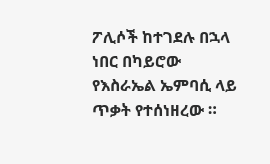ፖሊሶች ከተገደሉ በኋላ ነበር በካይሮው የእስራኤል ኤምባሲ ላይ ጥቃት የተሰነዘረው ።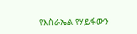የእስራኤል የሃይፋውን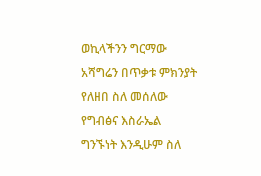ወኪላችንን ግርማው አሻግሬን በጥቃቱ ምክንያት የለዘበ ስለ መሰለው የግብፅና እስራኤል ግንኙነት እንዲሁም ስለ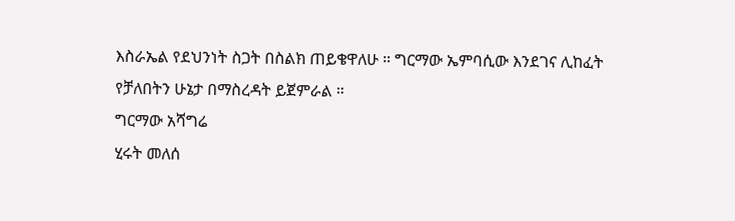እስራኤል የደህንነት ስጋት በስልክ ጠይቄዋለሁ ። ግርማው ኤምባሲው እንደገና ሊከፈት የቻለበትን ሁኔታ በማስረዳት ይጀምራል ።
ግርማው አሻግሬ
ሂሩት መለሰ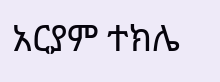አርያም ተክሌ